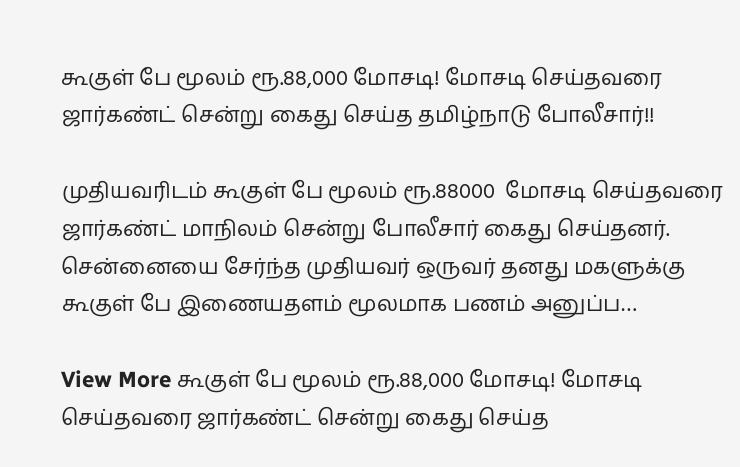கூகுள் பே மூலம் ரூ.88,000 மோசடி! மோசடி செய்தவரை ஜார்கண்ட் சென்று கைது செய்த தமிழ்நாடு போலீசார்!!

முதியவரிடம் கூகுள் பே மூலம் ரூ.88000  மோசடி செய்தவரை ஜார்கண்ட் மாநிலம் சென்று போலீசார் கைது செய்தனர். சென்னையை சேர்ந்த முதியவர் ஒருவர் தனது மகளுக்கு கூகுள் பே இணையதளம் மூலமாக பணம் அனுப்ப…

View More கூகுள் பே மூலம் ரூ.88,000 மோசடி! மோசடி செய்தவரை ஜார்கண்ட் சென்று கைது செய்த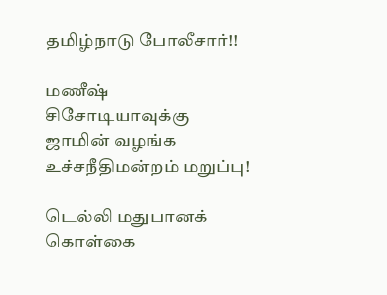தமிழ்நாடு போலீசார்!!

மணீஷ் சிசோடியாவுக்கு ஜாமின் வழங்க உச்சநீதிமன்றம் மறுப்பு!

டெல்லி மதுபானக் கொள்கை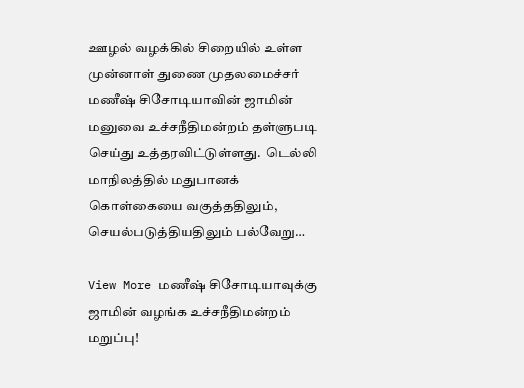ஊழல் வழக்கில் சிறையில் உள்ள முன்னாள் துணை முதலமைச்சர் மணீஷ் சிசோடியாவின் ஜாமின் மனுவை உச்சநீதிமன்றம் தள்ளுபடி செய்து உத்தரவிட்டுள்ளது.  டெல்லி மாநிலத்தில் மதுபானக் கொள்கையை வகுத்ததிலும்,  செயல்படுத்தியதிலும் பல்வேறு…

View More மணீஷ் சிசோடியாவுக்கு ஜாமின் வழங்க உச்சநீதிமன்றம் மறுப்பு!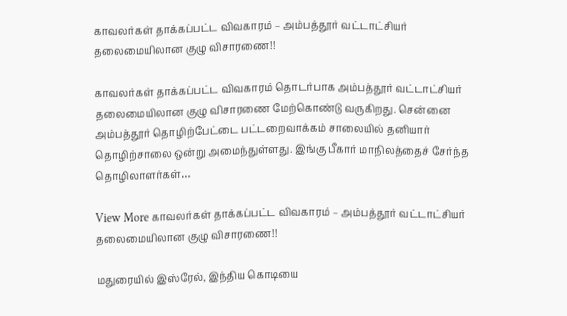காவலர்கள் தாக்கப்பட்ட விவகாரம் – அம்பத்தூர் வட்டாட்சியர் தலைமையிலான குழு விசாரணை!!

காவலர்கள் தாக்கப்பட்ட விவகாரம் தொடர்பாக அம்பத்தூர் வட்டாட்சியர் தலைமையிலான குழு விசாரணை மேற்கொண்டு வருகிறது. சென்னை அம்பத்தூர் தொழிற்பேட்டை பட்டறைவாக்கம் சாலையில் தனியார் தொழிற்சாலை ஒன்று அமைந்துள்ளது. இங்கு பீகார் மாநிலத்தைச் சேர்ந்த தொழிலாளர்கள்…

View More காவலர்கள் தாக்கப்பட்ட விவகாரம் – அம்பத்தூர் வட்டாட்சியர் தலைமையிலான குழு விசாரணை!!

மதுரையில் இஸ்ரேல், இந்திய கொடியை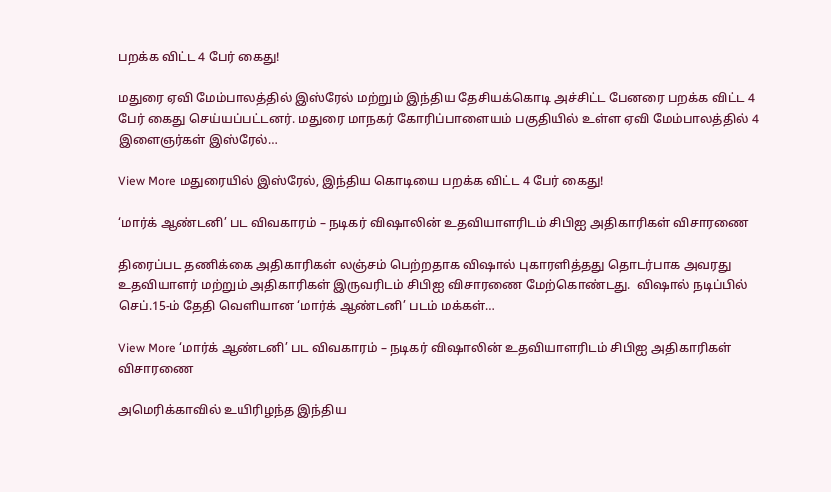பறக்க விட்ட 4 பேர் கைது!

மதுரை ஏவி மேம்பாலத்தில் இஸ்ரேல் மற்றும் இந்திய தேசியக்கொடி அச்சிட்ட பேனரை பறக்க விட்ட 4 பேர் கைது செய்யப்பட்டனர். மதுரை மாநகர் கோரிப்பாளையம் பகுதியில் உள்ள ஏவி மேம்பாலத்தில் 4 இளைஞர்கள் இஸ்ரேல்…

View More மதுரையில் இஸ்ரேல், இந்திய கொடியை பறக்க விட்ட 4 பேர் கைது!

‘மார்க் ஆண்டனி’ பட விவகாரம் – நடிகர் விஷாலின் உதவியாளரிடம் சிபிஐ அதிகாரிகள் விசாரணை

திரைப்பட தணிக்கை அதிகாரிகள் லஞ்சம் பெற்றதாக விஷால் புகாரளித்தது தொடர்பாக அவரது உதவியாளர் மற்றும் அதிகாரிகள் இருவரிடம் சிபிஐ விசாரணை மேற்கொண்டது.  விஷால் நடிப்பில் செப்.15-ம் தேதி வெளியான ‘மார்க் ஆண்டனி’ படம் மக்கள்…

View More ‘மார்க் ஆண்டனி’ பட விவகாரம் – நடிகர் விஷாலின் உதவியாளரிடம் சிபிஐ அதிகாரிகள் விசாரணை

அமெரிக்காவில் உயிரிழந்த இந்திய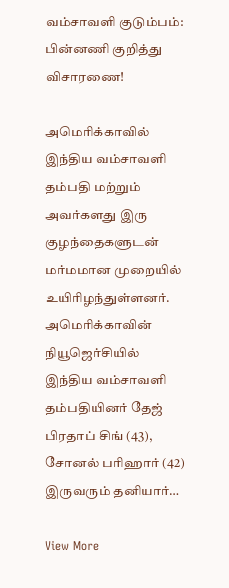வம்சாவளி குடும்பம்: பின்னணி குறித்து விசாரணை!

அமெரிக்காவில் இந்திய வம்சாவளி தம்பதி மற்றும் அவர்களது இரு குழந்தைகளுடன் மர்மமான முறையில் உயிரிழந்துள்ளனர்.  அமெரிக்காவின் நியூஜெர்சியில் இந்திய வம்சாவளி தம்பதியினர் தேஜ் பிரதாப் சிங் (43), சோனல் பரிஹார் (42) இருவரும் தனியார்…

View More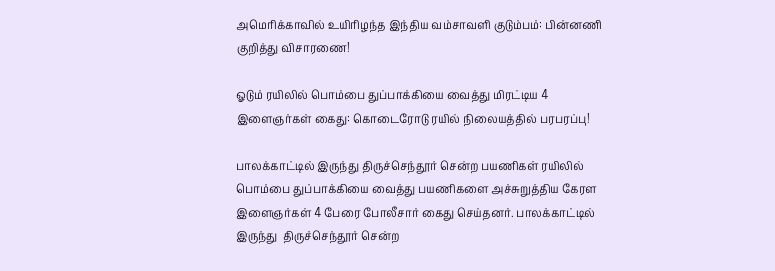அமெரிக்காவில் உயிரிழந்த இந்திய வம்சாவளி குடும்பம்: பின்னணி குறித்து விசாரணை!

ஓடும் ரயிலில் பொம்பை துப்பாக்கியை வைத்து மிரட்டிய 4 இளைஞர்கள் கைது: கொடைரோடு ரயில் நிலையத்தில் பரபரப்பு!

பாலக்காட்டில் இருந்து திருச்செந்தூர் சென்ற பயணிகள் ரயிலில் பொம்பை துப்பாக்கியை வைத்து பயணிகளை அச்சுறுத்திய கேரள இளைஞர்கள் 4 பேரை போலீசார் கைது செய்தனர். பாலக்காட்டில் இருந்து  திருச்செந்தூர் சென்ற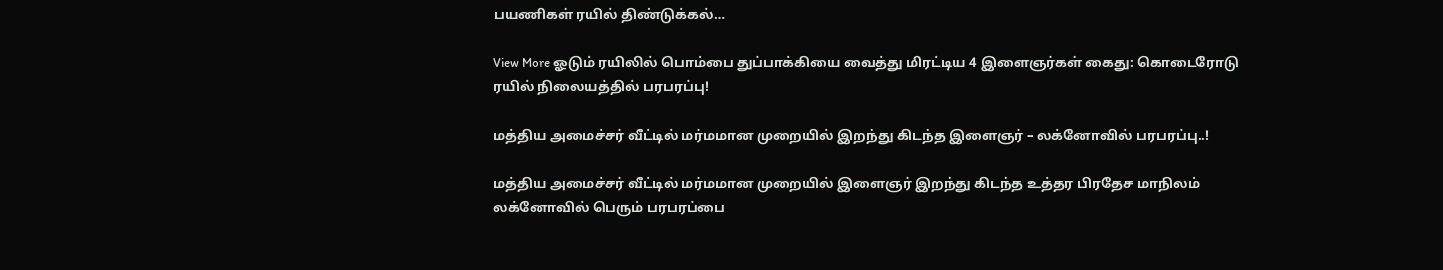பயணிகள் ரயில் திண்டுக்கல்…

View More ஓடும் ரயிலில் பொம்பை துப்பாக்கியை வைத்து மிரட்டிய 4 இளைஞர்கள் கைது: கொடைரோடு ரயில் நிலையத்தில் பரபரப்பு!

மத்திய அமைச்சர் வீட்டில் மர்மமான முறையில் இறந்து கிடந்த இளைஞர் – லக்னோவில் பரபரப்பு..!

மத்திய அமைச்சர் வீட்டில் மர்மமான முறையில் இளைஞர் இறந்து கிடந்த உத்தர பிரதேச மாநிலம்  லக்னோவில் பெரும் பரபரப்பை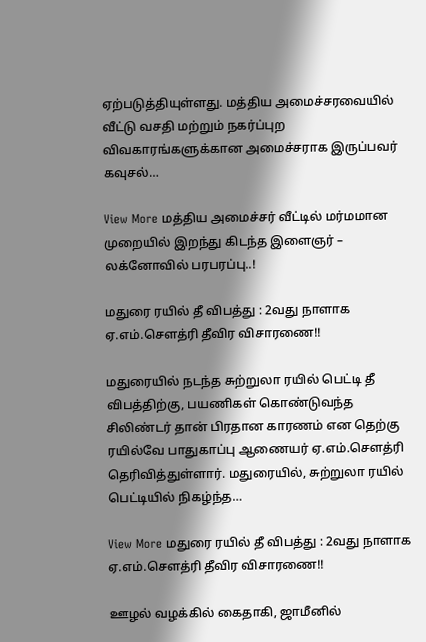ஏற்படுத்தியுள்ளது. மத்திய அமைச்சரவையில் வீட்டு வசதி மற்றும் நகர்ப்புற விவகாரங்களுக்கான அமைச்சராக இருப்பவர் கவுசல்…

View More மத்திய அமைச்சர் வீட்டில் மர்மமான முறையில் இறந்து கிடந்த இளைஞர் – லக்னோவில் பரபரப்பு..!

மதுரை ரயில் தீ விபத்து : 2வது நாளாக ஏ.எம்.செளத்ரி தீவிர விசாரணை!!

மதுரையில் நடந்த சுற்றுலா ரயில் பெட்டி தீ விபத்திற்கு, பயணிகள் கொண்டுவந்த சிலிண்டர் தான் பிரதான காரணம் என தெற்கு ரயில்வே பாதுகாப்பு ஆணையர் ஏ.எம்.செளத்ரி தெரிவித்துள்ளார். மதுரையில், சுற்றுலா ரயில் பெட்டியில் நிகழ்ந்த…

View More மதுரை ரயில் தீ விபத்து : 2வது நாளாக ஏ.எம்.செளத்ரி தீவிர விசாரணை!!

ஊழல் வழக்கில் கைதாகி, ஜாமீனில்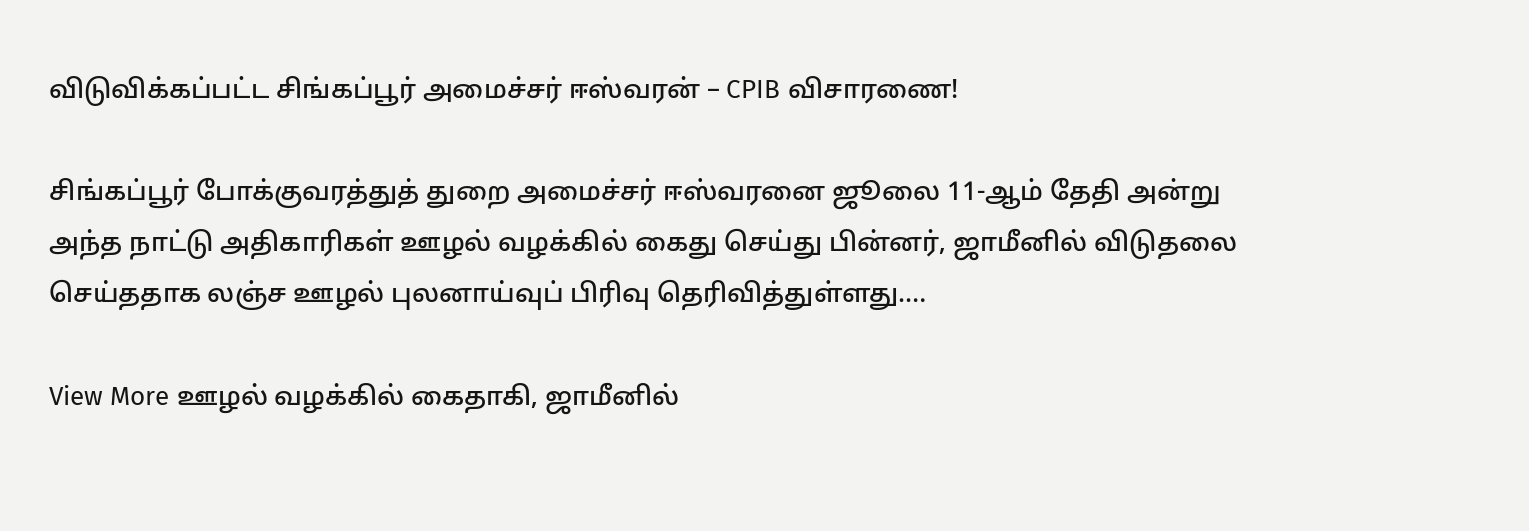விடுவிக்கப்பட்ட சிங்கப்பூர் அமைச்சர் ஈஸ்வரன் – CPIB விசாரணை!

சிங்கப்பூர் போக்குவரத்துத் துறை அமைச்சர் ஈஸ்வரனை ஜூலை 11-ஆம் தேதி அன்று அந்த நாட்டு அதிகாரிகள் ஊழல் வழக்கில் கைது செய்து பின்னர், ஜாமீனில் விடுதலை செய்ததாக லஞ்ச ஊழல் புலனாய்வுப் பிரிவு தெரிவித்துள்ளது.…

View More ஊழல் வழக்கில் கைதாகி, ஜாமீனில்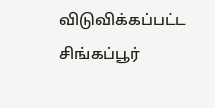விடுவிக்கப்பட்ட சிங்கப்பூர்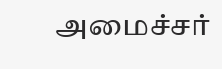அமைச்சர்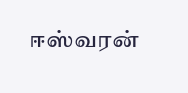ஈஸ்வரன்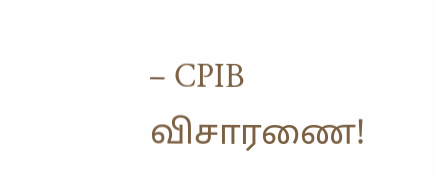– CPIB விசாரணை!